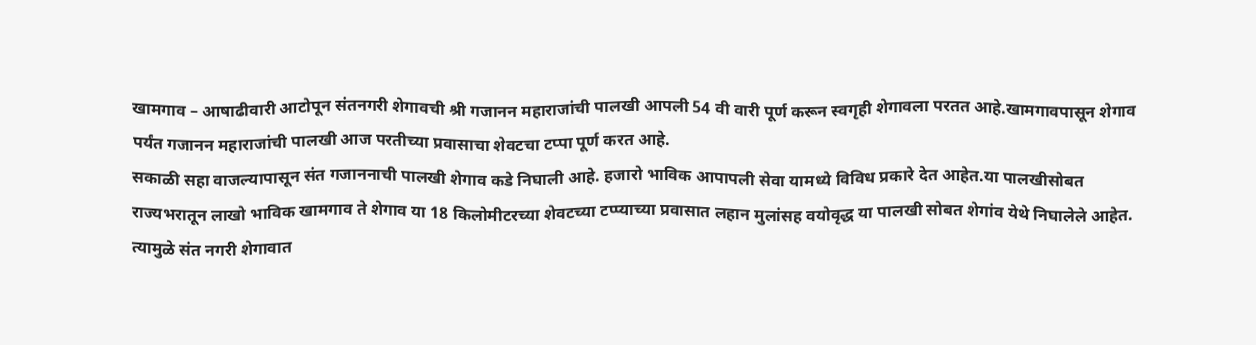खामगाव – आषाढीवारी आटोपून संतनगरी शेगावची श्री गजानन महाराजांची पालखी आपली 54 वी वारी पूर्ण करून स्वगृही शेगावला परतत आहे.खामगावपासून शेगाव पर्यंत गजानन महाराजांची पालखी आज परतीच्या प्रवासाचा शेवटचा टप्पा पूर्ण करत आहे.
सकाळी सहा वाजल्यापासून संत गजाननाची पालखी शेगाव कडे निघाली आहे. हजारो भाविक आपापली सेवा यामध्ये विविध प्रकारे देत आहेत.या पालखीसोबत राज्यभरातून लाखो भाविक खामगाव ते शेगाव या 18 किलोमीटरच्या शेवटच्या टप्प्याच्या प्रवासात लहान मुलांसह वयोवृद्ध या पालखी सोबत शेगांव येथे निघालेले आहेत. त्यामुळे संत नगरी शेगावात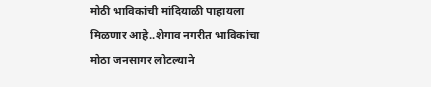मोठी भाविकांची मांदियाळी पाहायला मिळणार आहे..शेगाव नगरीत भाविकांचा मोठा जनसागर लोटल्याने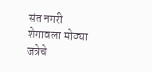संत नगरी शेगावला मोठ्या जत्रेचे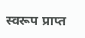स्वरूप प्राप्त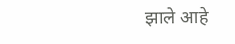झाले आहे